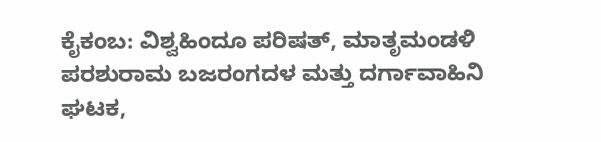ಕೈಕಂಬ: ವಿಶ್ವಹಿಂದೂ ಪರಿಷತ್, ಮಾತೃಮಂಡಳಿ ಪರಶುರಾಮ ಬಜರಂಗದಳ ಮತ್ತು ದರ್ಗಾವಾಹಿನಿ ಘಟಕ,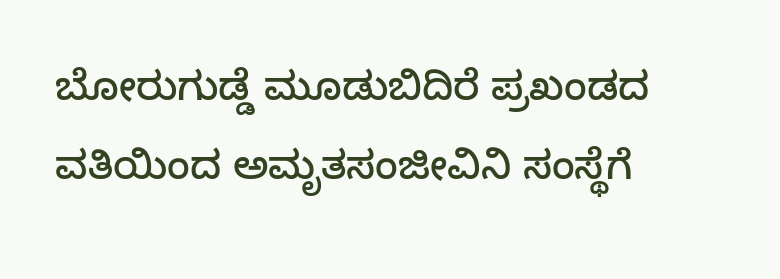ಬೋರುಗುಡ್ಡೆ ಮೂಡುಬಿದಿರೆ ಪ್ರಖಂಡದ ವತಿಯಿಂದ ಅಮೃತಸಂಜೀವಿನಿ ಸಂಸ್ಥೆಗೆ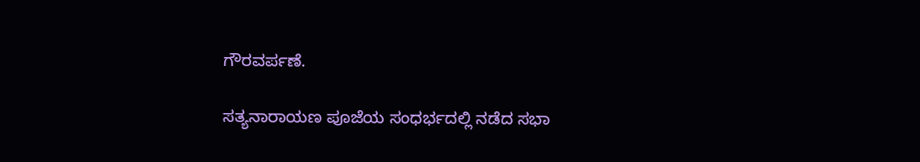ಗೌರವರ್ಪಣೆ.

ಸತ್ಯನಾರಾಯಣ ಪೂಜೆಯ ಸಂಧರ್ಭದಲ್ಲಿ ನಡೆದ ಸಭಾ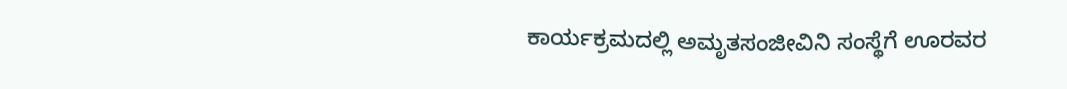ಕಾರ್ಯಕ್ರಮದಲ್ಲಿ ಅಮೃತಸಂಜೀವಿನಿ ಸಂಸ್ಥೆಗೆ ಊರವರ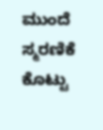ಮುಂದೆ ಸ್ಮರಣಿಕೆ ಕೊಟ್ಟು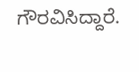ಗೌರವಿಸಿದ್ದಾರೆ.